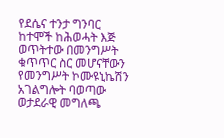የደሴና ተንታ ግንባር ከተሞች ከሕወሓት እጅ ወጥትተው በመንግሥት ቁጥጥር ስር መሆናቸውን የመንግሥት ኮሙዩኒኬሽን አገልግሎት ባወጣው ወታደራዊ መግለጫ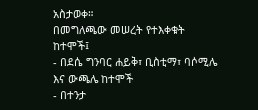አስታወቀ።
በመግለጫው መሠረት የተእቀቁት ከተሞች፤
- በደሴ ግንባር ሐይቅ፣ ቢስቲማ፣ ባሶሚሌ እና ውጫሌ ከተሞች
- በተንታ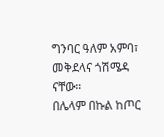ግንባር ዓለም አምባ፣ መቅደላና ጎሽሜዳ ናቸው።
በሌላም በኩል ከጦር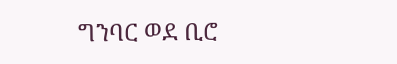ግንባር ወደ ቢሮ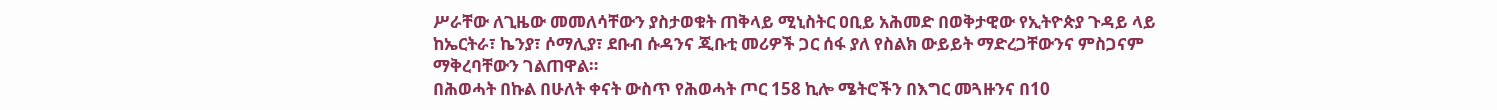ሥራቸው ለጊዜው መመለሳቸውን ያስታወቁት ጠቅላይ ሚኒስትር ዐቢይ አሕመድ በወቅታዊው የኢትዮጵያ ጉዳይ ላይ ከኤርትራ፣ ኬንያ፣ ሶማሊያ፣ ደቡብ ሱዳንና ጂቡቲ መሪዎች ጋር ሰፋ ያለ የስልክ ውይይት ማድረጋቸውንና ምስጋናም ማቅረባቸውን ገልጠዋል።
በሕወሓት በኩል በሁለት ቀናት ውስጥ የሕወሓት ጦር 158 ኪሎ ሜትሮችን በእግር መጓዙንና በ10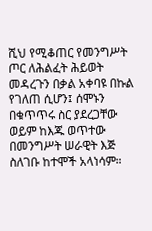ሺህ የሚቆጠር የመንግሥት ጦር ለሕልፈት ሕይወት መዳረጉን በቃል አቀባዩ በኩል የገለጠ ሲሆን፤ ሰሞኑን በቁጥጥሩ ስር ያደረጋቸው ወይም ከእጁ ወጥተው በመንግሥት ሠራዊት እጅ ስለገቡ ከተሞች አላነሳም።